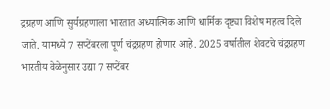द्रग्रहण आणि सुर्यग्रहणाला भारतात अध्यात्मिक आणि धार्मिक दृष्ट्या विशेष महत्व दिले जाते. यामध्ये 7 सप्टेंबरला पूर्ण चंद्रग्रहण होणार आहे. 2025 वर्षातील शेवटचे चंद्रग्रहण भारतीय वेळेनुसार उद्या 7 सप्टेंबर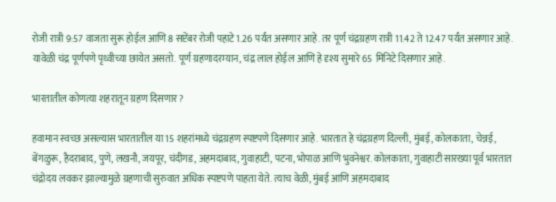रोजी रात्री 9:57 वाजता सुरू होईल आणि 8 सप्टेंबर रोजी पहाटे 1.26 पर्यंत असणार आहे. तर पूर्ण चंद्रग्रहण रात्री 11.42 ते 12.47 पर्यंत असणार आहे. यावेळी चंद्र पूर्णपणे पृथ्वीच्या छायेत असतो. पूर्ण ग्रहणादरम्यान, चंद्र लाल होईल आणि हे दृश्य सुमारे 65 मिनिटे दिसणार आहे.

भारतातील कोणत्या शहरातून ग्रहण दिसणार?

हवामान स्वच्छ असल्यास भारतातील या 15 शहरांमध्ये चंद्रग्रहण स्पष्टपणे दिसणार आहे. भारतात हे चंद्रग्रहण दिल्ली, मुंबई, कोलकाता, चेन्नई, बेंगळुरू, हैदराबाद, पुणे, लखनौ, जयपूर, चंदीगड, अहमदाबाद, गुवाहाटी, पटना, भोपाळ आणि भुवनेश्वर. कोलकाता, गुवाहाटी सारख्या पूर्व भारतात चंद्रोदय लवकर झाल्यामुळे ग्रहणाची सुरुवात अधिक स्पष्टपणे पाहता येते. त्याच वेळी, मुंबई आणि अहमदाबाद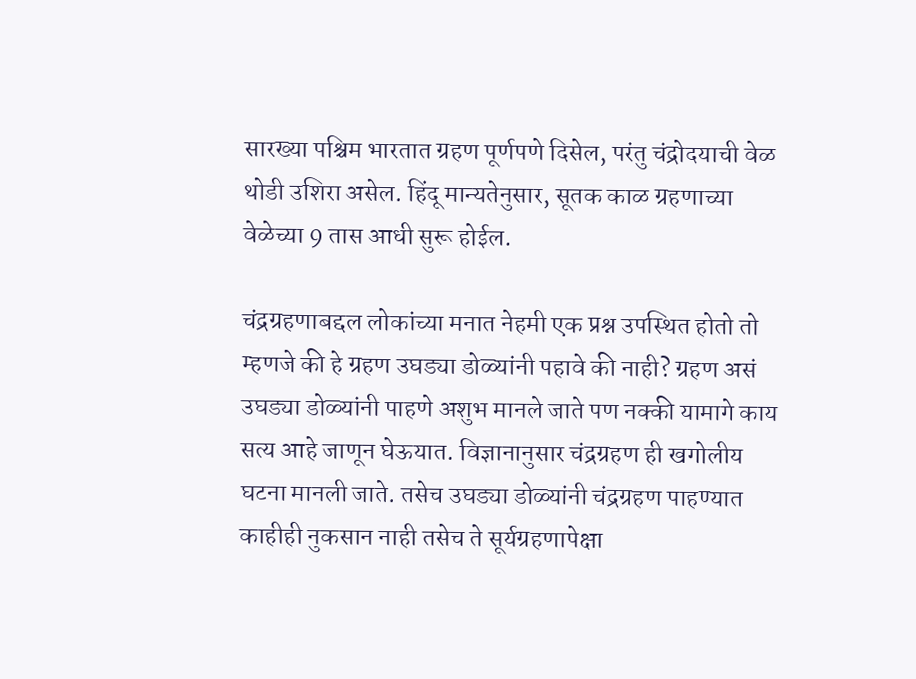सारख्या पश्चिम भारतात ग्रहण पूर्णपणे दिसेल, परंतु चंद्रोदयाची वेळ थोडी उशिरा असेल. हिंदू मान्यतेनुसार, सूतक काळ ग्रहणाच्या वेळेच्या 9 तास आधी सुरू होईल.

चंद्रग्रहणाबद्दल लोकांच्या मनात नेहमी एक प्रश्न उपस्थित होतो तो म्हणजे की हे ग्रहण उघड्या डोळ्यांनी पहावे की नाही? ग्रहण असं उघड्या डोळ्यांनी पाहणे अशुभ मानले जाते पण नक्की यामागे काय सत्य आहे जाणून घेऊयात. विज्ञानानुसार चंद्रग्रहण ही खगोलीय घटना मानली जाते. तसेच उघड्या डोळ्यांनी चंद्रग्रहण पाहण्यात काहीही नुकसान नाही तसेच ते सूर्यग्रहणापेक्षा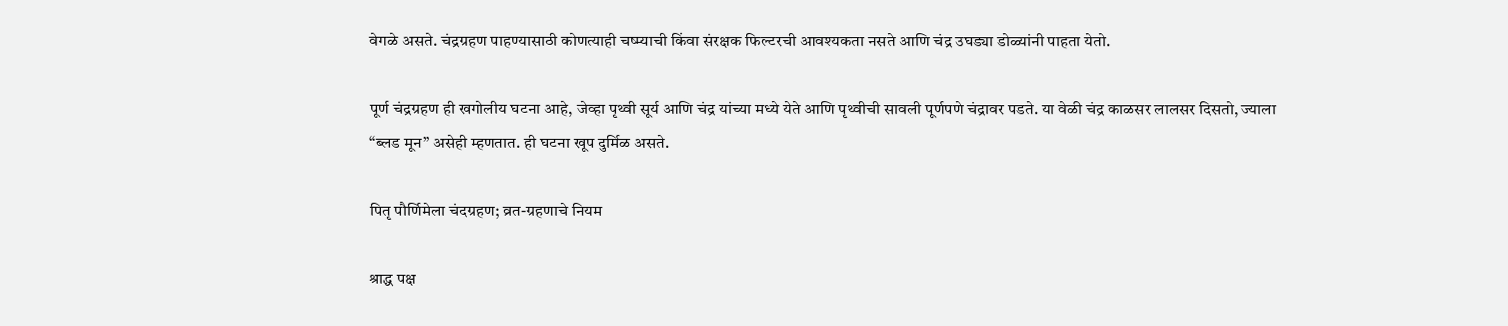वेगळे असते. चंद्रग्रहण पाहण्यासाठी कोणत्याही चष्म्याची किंवा संरक्षक फिल्टरची आवश्यकता नसते आणि चंद्र उघड्या डोळ्यांनी पाहता येतो.

पूर्ण चंद्रग्रहण ही खगोलीय घटना आहे, जेव्हा पृथ्वी सूर्य आणि चंद्र यांच्या मध्ये येते आणि पृथ्वीची सावली पूर्णपणे चंद्रावर पडते. या वेळी चंद्र काळसर लालसर दिसतो, ज्याला “ब्लड मून” असेही म्हणतात. ही घटना खूप दुर्मिळ असते.

पितृ पौर्णिमेला चंदग्रहण; व्रत-ग्रहणाचे नियम

श्राद्ध पक्ष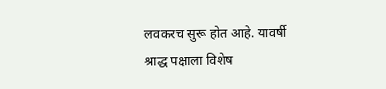लवकरच सुरू होत आहे. यावर्षी श्राद्ध पक्षाला विशेष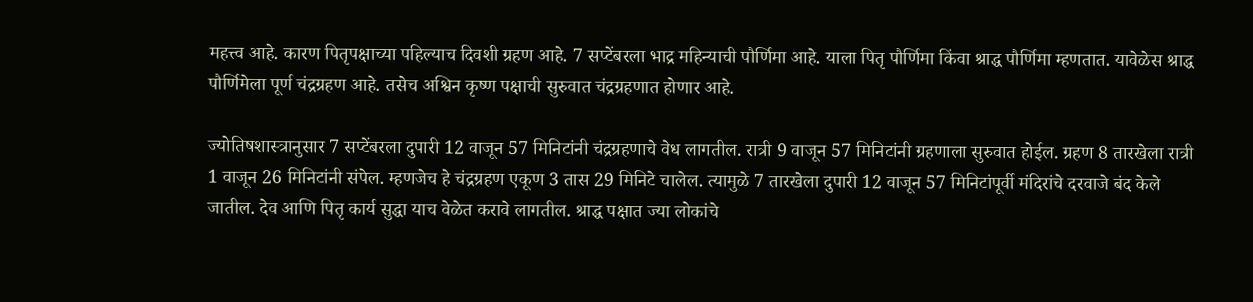महत्त्व आहे. कारण पितृपक्षाच्या पहिल्याच दिवशी ग्रहण आहे. 7 सप्टेंबरला भाद्र महिन्याची पौर्णिमा आहे. याला पितृ पौर्णिमा किंवा श्राद्ध पौर्णिमा म्हणतात. यावेळेस श्राद्ध पौर्णिमेला पूर्ण चंद्रग्रहण आहे. तसेच अश्विन कृष्ण पक्षाची सुरुवात चंद्रग्रहणात होणार आहे.

ज्योतिषशास्त्रानुसार 7 सप्टेंबरला दुपारी 12 वाजून 57 मिनिटांनी चंद्रग्रहणाचे वेध लागतील. रात्री 9 वाजून 57 मिनिटांनी ग्रहणाला सुरुवात होईल. ग्रहण 8 तारखेला रात्री 1 वाजून 26 मिनिटांनी संपेल. म्हणजेच हे चंद्रग्रहण एकूण 3 तास 29 मिनिटे चालेल. त्यामुळे 7 तारखेला दुपारी 12 वाजून 57 मिनिटांपूर्वी मंदिरांचे दरवाजे बंद केले जातील. देव आणि पितृ कार्य सुद्धा याच वेळेत करावे लागतील. श्राद्ध पक्षात ज्या लोकांचे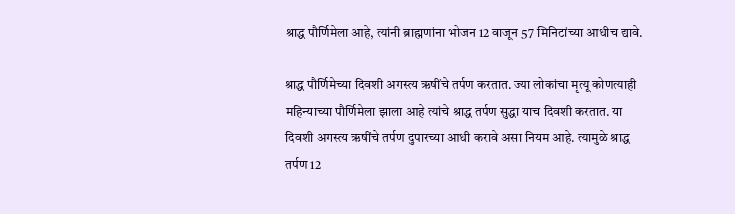श्राद्ध पौर्णिमेला आहे, त्यांनी ब्राह्मणांना भोजन 12 वाजून 57 मिनिटांच्या आधीच द्यावे.

श्राद्ध पौर्णिमेच्या दिवशी अगस्त्य ऋषींचे तर्पण करतात. ज्या लोकांचा मृत्यू कोणत्याही महिन्याच्या पौर्णिमेला झाला आहे त्यांचे श्राद्ध तर्पण सुद्धा याच दिवशी करतात. या दिवशी अगस्त्य ऋषींचे तर्पण दुपारच्या आधी करावे असा नियम आहे. त्यामुळे श्राद्ध तर्पण 12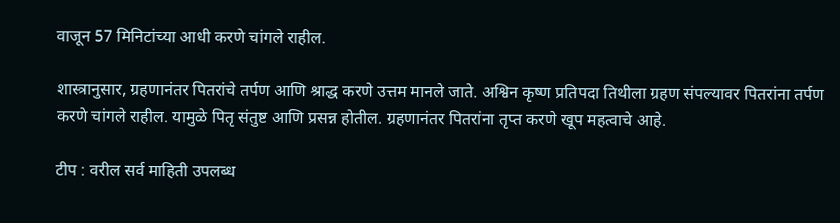वाजून 57 मिनिटांच्या आधी करणे चांगले राहील.

शास्त्रानुसार, ग्रहणानंतर पितरांचे तर्पण आणि श्राद्ध करणे उत्तम मानले जाते. अश्विन कृष्ण प्रतिपदा तिथीला ग्रहण संपल्यावर पितरांना तर्पण करणे चांगले राहील. यामुळे पितृ संतुष्ट आणि प्रसन्न होतील. ग्रहणानंतर पितरांना तृप्त करणे खूप महत्वाचे आहे.

टीप : वरील सर्व माहिती उपलब्ध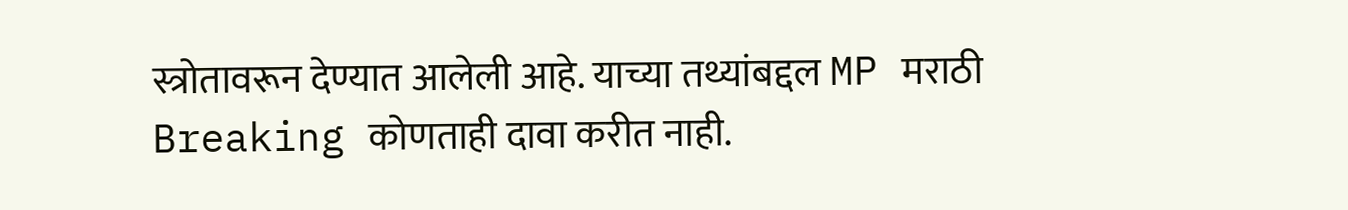स्त्रोतावरून देण्यात आलेली आहे. याच्या तथ्यांबद्दल MP मराठी Breaking कोणताही दावा करीत नाही.